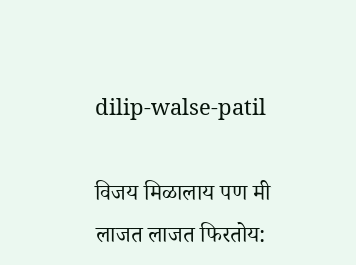dilip-walse-patil

विजय मिळालाय पण मी लाजत लाजत फिरतोय: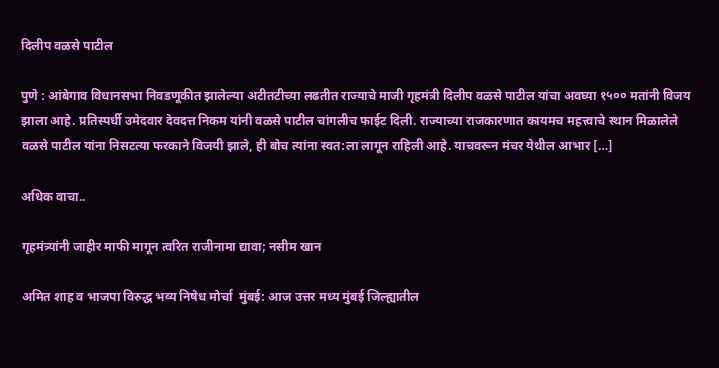दिलीप वळसे पाटील

पुणे : आंबेगाव विधानसभा निवडणूकीत झालेल्या अटीतटीच्या लढतीत राज्याचे माजी गृहमंत्री दिलीप वळसे पाटील यांचा अवघ्या १५०० मतांनी विजय झाला आहे. प्रतिस्पर्धी उमेदवार देवदत्त निकम यांनी वळसे पाटील चांगलीच फाईट दिली. राज्याच्या राजकारणात कायमच महत्त्वाचे स्थान मिळालेले वळसे पाटील यांना निसटत्या फरकाने विजयी झाले, ही बोच त्यांना स्वत:ला लागून राहिली आहे. याचवरून मंचर येथील आभार […]

अधिक वाचा..

गृहमंत्र्यांनी जाहीर माफी मागून त्वरित राजीनामा द्यावा; नसीम खान

अमित शाह व भाजपा विरुद्ध भव्य निषेध मोर्चा  मुंबई: आज उत्तर मध्य मुंबई जिल्ह्यातील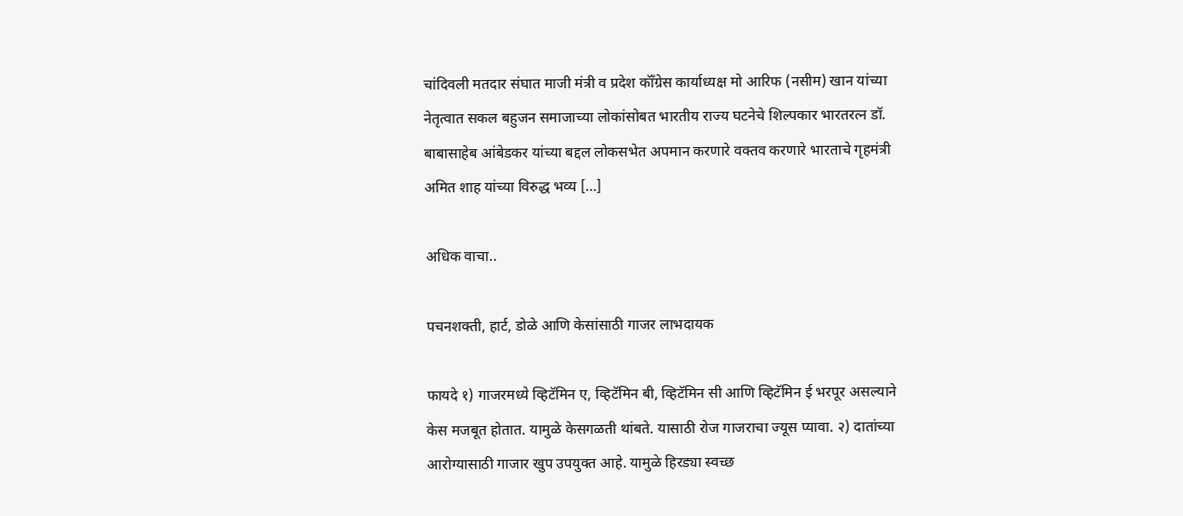चांदिवली मतदार संघात माजी मंत्री व प्रदेश कॉँग्रेस कार्याध्यक्ष मो आरिफ (नसीम) खान यांच्या नेतृत्वात सकल बहुजन समाजाच्या लोकांसोबत भारतीय राज्य घटनेचे शिल्पकार भारतरत्न डॉ. बाबासाहेब आंबेडकर यांच्या बद्दल लोकसभेत अपमान करणारे वक्तव करणारे भारताचे गृहमंत्री अमित शाह यांच्या विरुद्ध भव्य […]

अधिक वाचा..

पचनशक्ती, हार्ट, डोळे आणि केसांसाठी गाजर लाभदायक

फायदे १) गाजरमध्ये व्हिटॅमिन ए, व्हिटॅमिन बी, व्हिटॅमिन सी आणि व्हिटॅमिन ई भरपूर असल्याने केस मजबूत होतात. यामुळे केसगळती थांबते. यासाठी रोज गाजराचा ज्यूस प्यावा. २) दातांच्या आरोग्यासाठी गाजार खुप उपयुक्त आहे. यामुळे हिरड्या स्वच्छ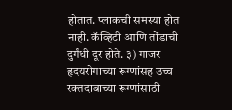होतात. प्लाकची समस्या होत नाही. कॅव्हिटी आणि तोंडाची दुर्गंधी दूर होते. ३) गाजर हृदयरोगाच्या रूग्णांसह उच्च रक्तदाबाच्या रूग्णांसाठी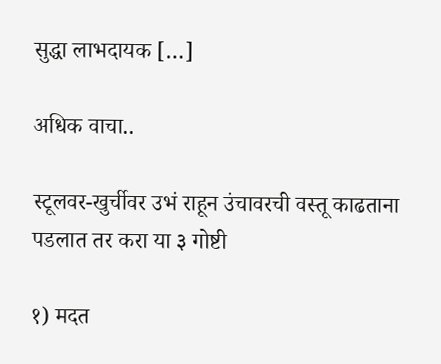सुद्धा लाभदायक […]

अधिक वाचा..

स्टूलवर-खुर्चीवर उभं राहून उंचावरची वस्तू काढताना पडलात तर करा या ३ गोष्टी

१) मदत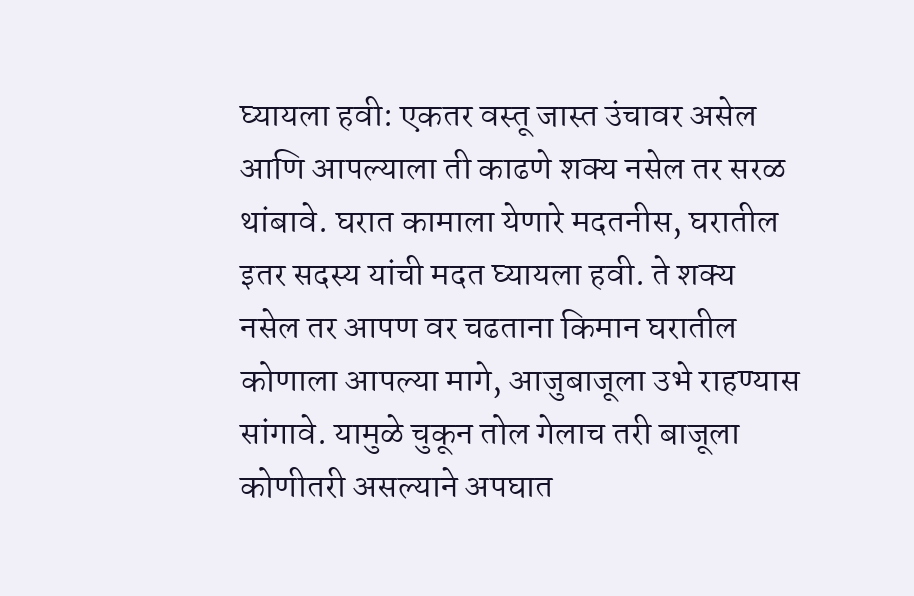घ्यायला हवी: एकतर वस्तू जास्त उंचावर असेल आणि आपल्याला ती काढणे शक्य नसेल तर सरळ थांबावे. घरात कामाला येणारे मदतनीस, घरातील इतर सदस्य यांची मदत घ्यायला हवी. ते शक्य नसेल तर आपण वर चढताना किमान घरातील कोणाला आपल्या मागे, आजुबाजूला उभे राहण्यास सांगावे. यामुळे चुकून तोल गेलाच तरी बाजूला कोणीतरी असल्याने अपघात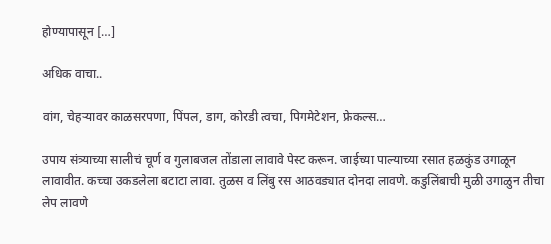होण्यापासून […]

अधिक वाचा..

वांग, चेहऱ्यावर काळसरपणा, पिंपल, डाग, कोरडी त्वचा, पिगमेटेशन, फ्रेकल्स…

उपाय संत्र्याच्या सालीचं चूर्ण व गुलाबजल तोंडाला लावावे पेस्ट करून. जाईच्या पाल्याच्या रसात हळकुंड उगाळून लावावीत. कच्चा उकडलेला बटाटा लावा. तुळस व लिंबु रस आठवड्यात दोनदा लावणे. कडुलिंबाची मुळी उगाळुन तीचा लेप लावणे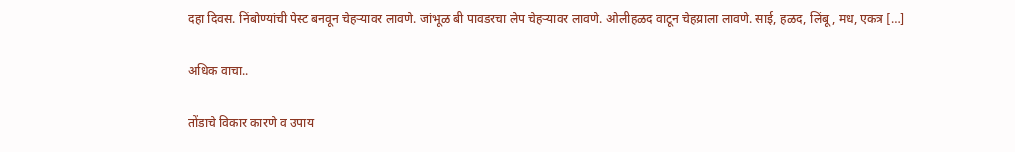दहा दिवस. निंबोण्यांची पेस्ट बनवून चेहऱ्यावर लावणे. जांभूळ बी पावडरचा लेप चेहऱ्यावर लावणे. ओलीहळद वाटून चेहय्राला लावणे. साई, हळद, लिंबू, मध, एकत्र […]

अधिक वाचा..

तोंडाचे विकार कारणे व उपाय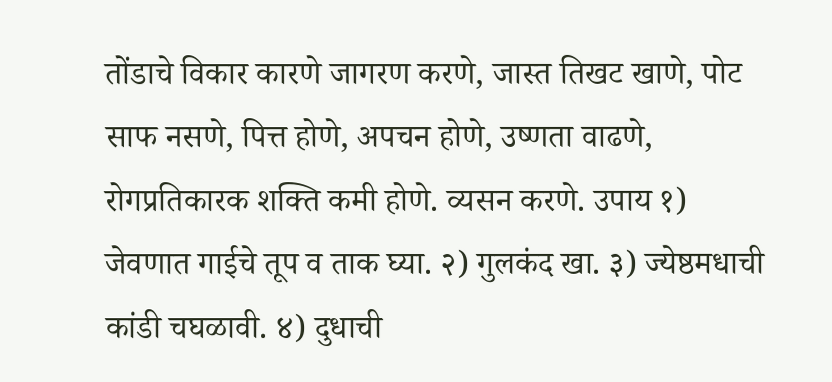तोंडाचे विकार कारणे जागरण करणे, जास्त तिखट खाणे, पोट साफ नसणे, पित्त होणे, अपचन होणे, उष्णता वाढणे, रोगप्रतिकारक शक्ति कमी होणे. व्यसन करणे. उपाय १) जेवणात गाईचे तूप व ताक घ्या. २) गुलकंद खा. ३) ज्येष्ठमधाची कांडी चघळावी. ४) दुधाची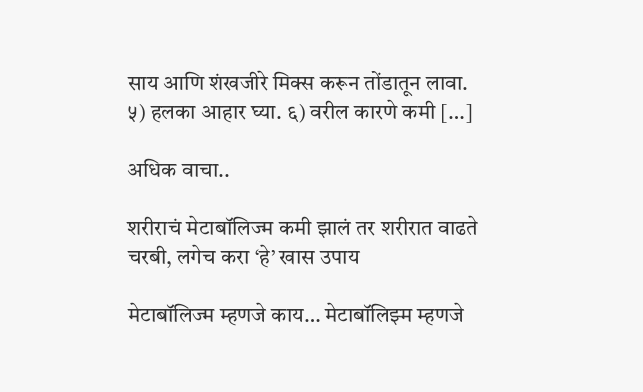साय आणि शंखजीरे मिक्स करून तोंडातून लावा. ५) हलका आहार घ्या. ६) वरील कारणे कमी […]

अधिक वाचा..

शरीराचं मेटाबॉलिज्म कमी झालं तर शरीरात वाढते चरबी, लगेच करा ‘हे’ खास उपाय

मेटाबॉलिज्म म्हणजे काय… मेटाबॉलिझ्म म्हणजे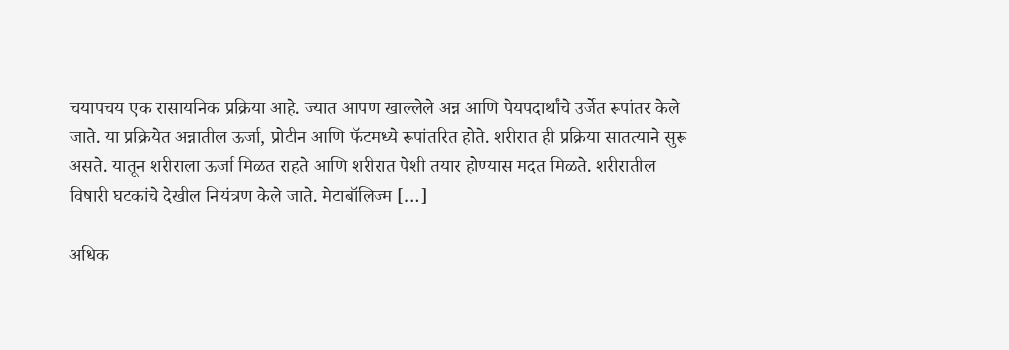चयापचय एक रासायनिक प्रक्रिया आहे. ज्यात आपण खाल्लेले अन्न आणि पेयपदार्थांचे उर्जेत रूपांतर केले जाते. या प्रक्रियेत अन्नातील ऊर्जा, प्रोटीन आणि फॅटमध्ये रूपांतरित होते. शरीरात ही प्रक्रिया सातत्याने सुरू असते. यातून शरीराला ऊर्जा मिळत राहते आणि शरीरात पेशी तयार होण्यास मदत मिळते. शरीरातील विषारी घटकांचे देखील नियंत्रण केले जाते. मेटाबॉलिज्म […]

अधिक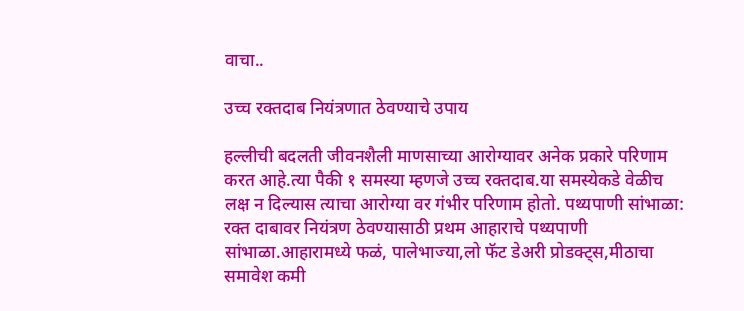वाचा..

उच्च रक्तदाब नियंत्रणात ठेवण्याचे उपाय

हल्लीची बदलती जीवनशैली माणसाच्या आरोग्यावर अनेक प्रकारे परिणाम करत आहे.त्या पैकी १ समस्या म्हणजे उच्च रक्तदाब.या समस्येकडे वेळीच लक्ष न दिल्यास त्याचा आरोग्या वर गंभीर परिणाम होतो. पथ्यपाणी सांभाळा: रक्त दाबावर नियंत्रण ठेवण्यासाठी प्रथम आहाराचे पथ्यपाणी सांभाळा.आहारामध्ये फळं, पालेभाज्या,लो फॅट डेअरी प्रोडक्ट्स,मीठाचा समावेश कमी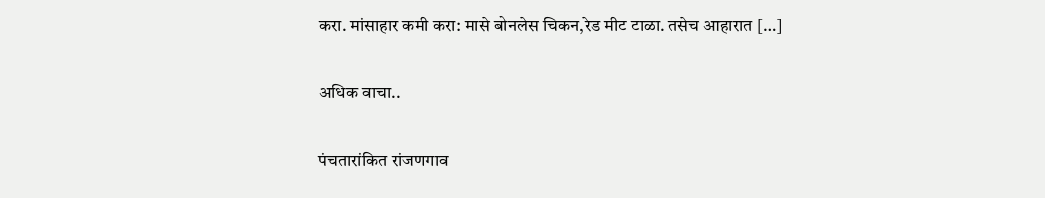करा. मांसाहार कमी करा: मासे बोनलेस चिकन,रेड मीट टाळा. तसेच आहारात […]

अधिक वाचा..

पंचतारांकित रांजणगाव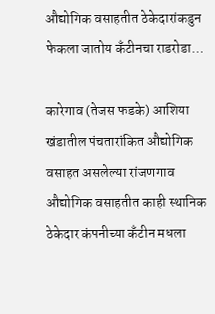औद्योगिक वसाहतीत ठेकेदारांकडुन फेकला जातोय कँटीनचा राडरोडा…

कारेगाव (तेजस फडके) आशिया खंडातील पंचतारांकित औद्योगिक वसाहत असलेल्या रांजणगाव औद्योगिक वसाहतीत काही स्थानिक ठेकेदार कंपनीच्या कँटीन मधला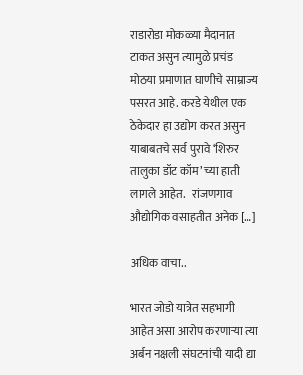राडारोडा मोकळ्या मैदानात टाकत असुन त्यामुळे प्रचंड मोठया प्रमाणात घाणीचे साम्राज्य पसरत आहे. करडे येथील एक ठेकेदार हा उद्योग करत असुन याबाबतचे सर्व पुरावे ‘शिरुर तालुका डॉट कॉम’ च्या हाती लागले आहेत.   रांजणगाव औद्योगिक वसाहतीत अनेक […]

अधिक वाचा..

भारत जोडो यात्रेत सहभागी आहेत असा आरोप करणाऱ्या त्या अर्बन नक्षली संघटनांची यादी द्या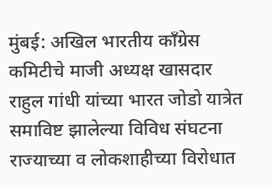मुंबई: अखिल भारतीय काँग्रेस कमिटीचे माजी अध्यक्ष खासदार राहुल गांधी यांच्या भारत जोडो यात्रेत समाविष्ट झालेल्या विविध संघटना राज्याच्या व लोकशाहीच्या विरोधात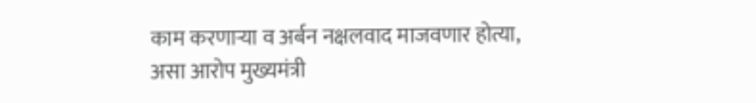काम करणाऱ्या व अर्बन नक्षलवाद माजवणार होत्या, असा आरोप मुख्यमंत्री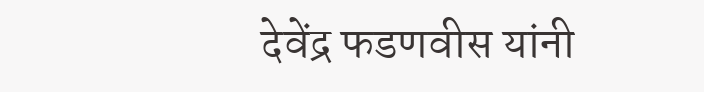देवेंद्र फडणवीस यांनी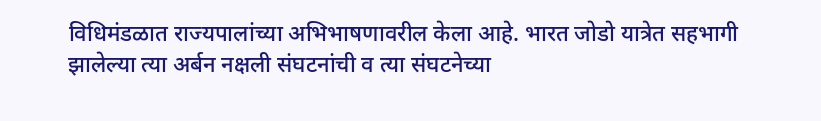विधिमंडळात राज्यपालांच्या अभिभाषणावरील केला आहे. भारत जोडो यात्रेत सहभागी झालेल्या त्या अर्बन नक्षली संघटनांची व त्या संघटनेच्या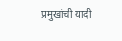प्रमुखांची यादी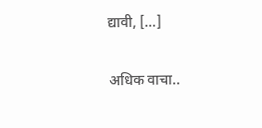द्यावी, […]

अधिक वाचा..